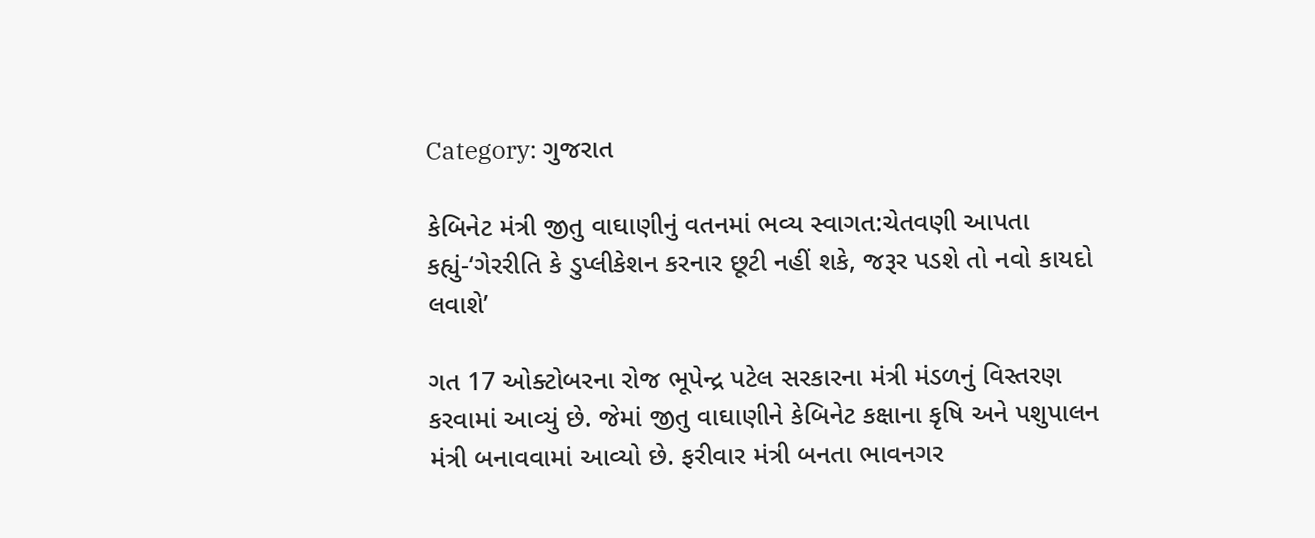Category: ગુજરાત

કેબિનેટ મંત્રી જીતુ વાઘાણીનું વતનમાં ભવ્ય સ્વાગત:ચેતવણી આપતા કહ્યું-‘ગેરરીતિ કે ડુપ્લીકેશન કરનાર છૂટી નહીં શકે, જરૂર પડશે તો નવો કાયદો લવાશે’

ગત 17 ઓક્ટોબરના રોજ ભૂપેન્દ્ર પટેલ સરકારના મંત્રી મંડળનું વિસ્તરણ કરવામાં આવ્યું છે. જેમાં જીતુ વાઘાણીને કેબિનેટ કક્ષાના કૃષિ અને પશુપાલન મંત્રી બનાવવામાં આવ્યો છે. ફરીવાર મંત્રી બનતા ભાવનગર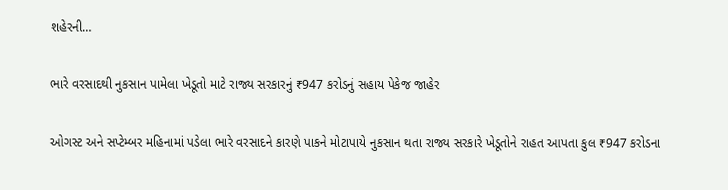શહેરની…

ભારે વરસાદથી નુકસાન પામેલા ખેડૂતો માટે રાજ્ય સરકારનું ₹947 કરોડનું સહાય પેકેજ જાહેર

ઓગસ્ટ અને સપ્ટેમ્બર મહિનામાં પડેલા ભારે વરસાદને કારણે પાકને મોટાપાયે નુકસાન થતા રાજ્ય સરકારે ખેડૂતોને રાહત આપતા કુલ ₹947 કરોડના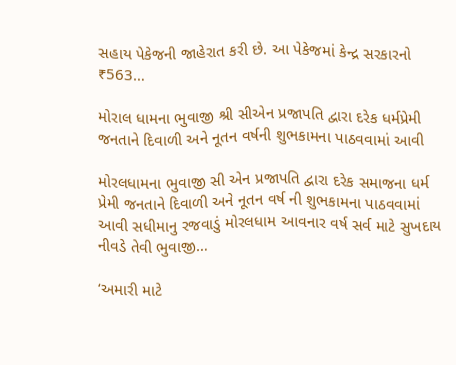સહાય પેકેજની જાહેરાત કરી છે. આ પેકેજમાં કેન્દ્ર સરકારનો ₹563…

મોરાલ ધામના ભુવાજી શ્રી સીએન પ્રજાપતિ દ્વારા દરેક ધર્મપ્રેમી જનતાને દિવાળી અને નૂતન વર્ષની શુભકામના પાઠવવામાં આવી

મોરલધામના ભુવાજી સી એન પ્રજાપતિ દ્વારા દરેક સમાજના ધર્મ પ્રેમી જનતાને દિવાળી અને નૂતન વર્ષ ની શુભકામના પાઠવવામાં આવી સધીમાનુ રજવાડું મોરલધામ આવનાર વર્ષ સર્વ માટે સુખદાય નીવડે તેવી ભુવાજી…

‘અમારી માટે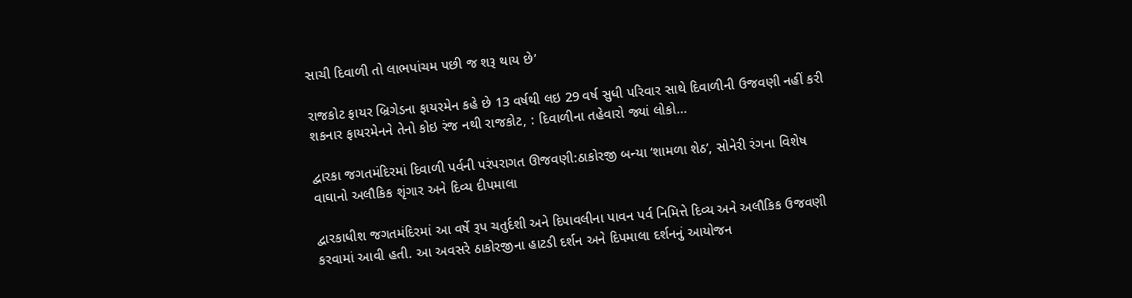સાચી દિવાળી તો લાભપાંચમ પછી જ શરૂ થાય છે’

રાજકોટ ફાયર બ્રિગેડના ફાયરમેન કહે છે 13 વર્ષથી લઇ 29 વર્ષ સુધી પરિવાર સાથે દિવાળીની ઉજવણી નહીં કરી શકનાર ફાયરમેનને તેનો કોઇ રંજ નથી રાજકોટ, : દિવાળીના તહેવારો જ્યાં લોકો…

દ્વારકા જગતમંદિરમાં દિવાળી પર્વની પરંપરાગત ઊજવણી:ઠાકોરજી બન્યા ‘શામળા શેઠ’, સોનેરી રંગના વિશેષ વાઘાનો અલૌકિક શૃંગાર અને દિવ્ય દીપમાલા

દ્વારકાધીશ જગતમંદિરમાં આ વર્ષે રૂપ ચતુર્દશી અને દિપાવલીના પાવન પર્વ નિમિત્તે દિવ્ય અને અલૌકિક ઉજવણી કરવામાં આવી હતી. આ અવસરે ઠાકોરજીના હાટડી દર્શન અને દિપમાલા દર્શનનું આયોજન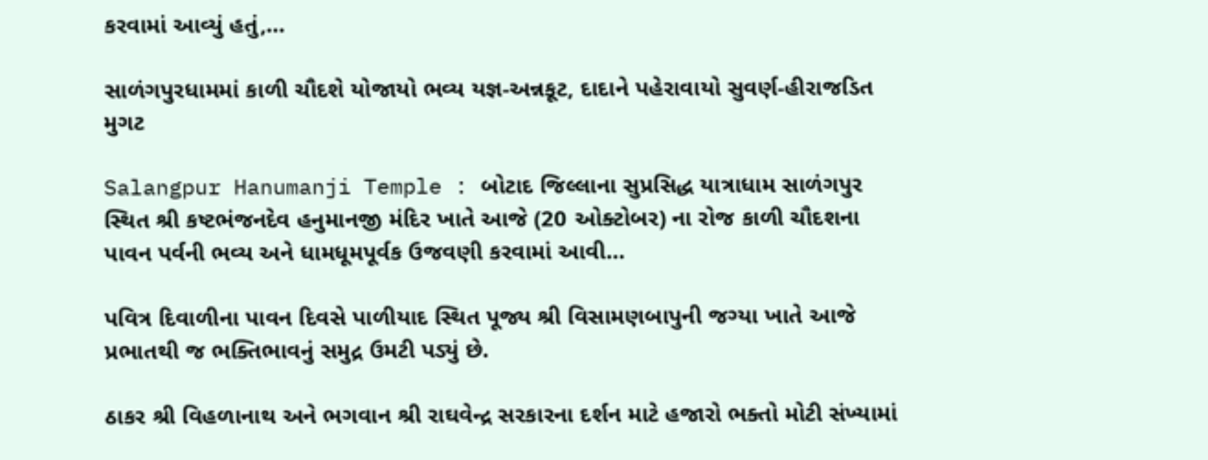કરવામાં આવ્યું હતું,…

સાળંગપુરધામમાં કાળી ચૌદશે યોજાયો ભવ્ય યજ્ઞ-અન્નકૂટ, દાદાને પહેરાવાયો સુવર્ણ-હીરાજડિત મુગટ

Salangpur Hanumanji Temple : બોટાદ જિલ્લાના સુપ્રસિદ્ધ યાત્રાધામ સાળંગપુર સ્થિત શ્રી કષ્ટભંજનદેવ હનુમાનજી મંદિર ખાતે આજે (20 ઓક્ટોબર) ના રોજ કાળી ચૌદશના પાવન પર્વની ભવ્ય અને ધામધૂમપૂર્વક ઉજવણી કરવામાં આવી…

પવિત્ર દિવાળીના પાવન દિવસે પાળીયાદ સ્થિત પૂજ્ય શ્રી વિસામણબાપુની જગ્યા ખાતે આજે પ્રભાતથી જ ભક્તિભાવનું સમુદ્ર ઉમટી પડ્યું છે.

ઠાકર શ્રી વિહળાનાથ અને ભગવાન શ્રી રાઘવેન્દ્ર સરકારના દર્શન માટે હજારો ભક્તો મોટી સંખ્યામાં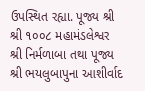ઉપસ્થિત રહ્યા. પૂજ્ય શ્રી શ્રી ૧૦૦૮ મહામંડલેશ્વર શ્રી નિર્મળાબા તથા પૂજ્ય શ્રી ભયલુબાપુના આશીર્વાદ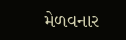મેળવનાર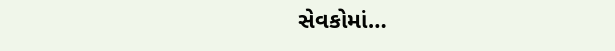સેવકોમાં…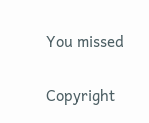You missed

Copyright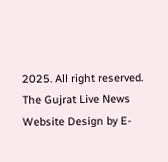2025. All right reserved. The Gujrat Live News Website Design by E-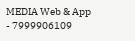MEDIA Web & App - 7999906109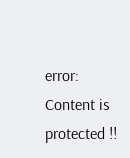error: Content is protected !!